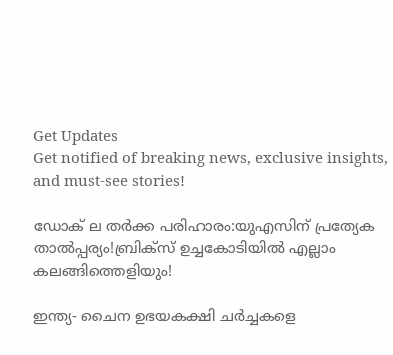Get Updates
Get notified of breaking news, exclusive insights, and must-see stories!

ഡോക് ല തര്‍ക്ക പരിഹാരം:യുഎസിന‍് പ്രത്യേക താല്‍പ്പര്യം!ബ്രിക്സ് ഉച്ചകോടിയില്‍ എല്ലാം കലങ്ങിത്തെളിയും!

ഇന്ത്യ- ചൈന ഉഭയകക്ഷി ചര്‍ച്ചകളെ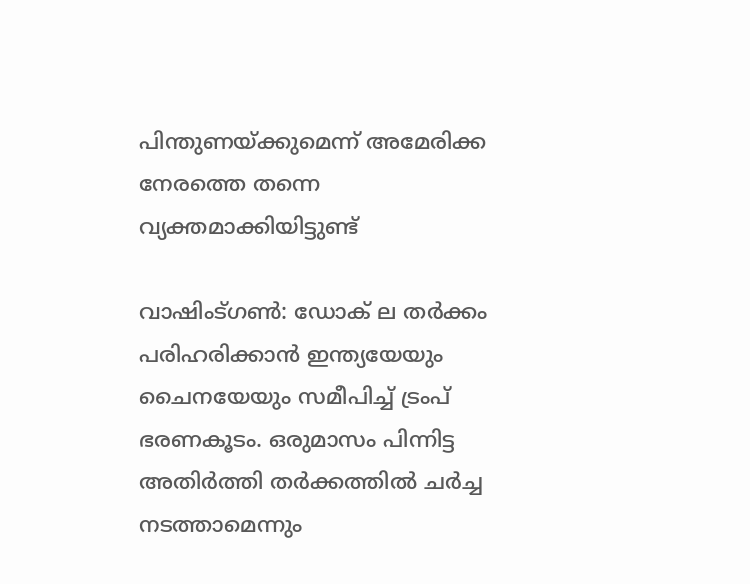പിന്തുണയ്ക്കുമെന്ന് അമേരിക്ക നേരത്തെ തന്നെ വ്യക്തമാക്കിയിട്ടുണ്ട്

വാഷിംട്ഗണ്‍: ഡോക് ല തര്‍ക്കം പരിഹരിക്കാന്‍ ഇന്ത്യയേയും ചൈനയേയും സമീപിച്ച് ട്രംപ് ഭരണകൂടം. ഒരുമാസം പിന്നിട്ട അതിര്‍ത്തി തര്‍ക്കത്തില്‍ ചര്‍ച്ച നടത്താമെന്നും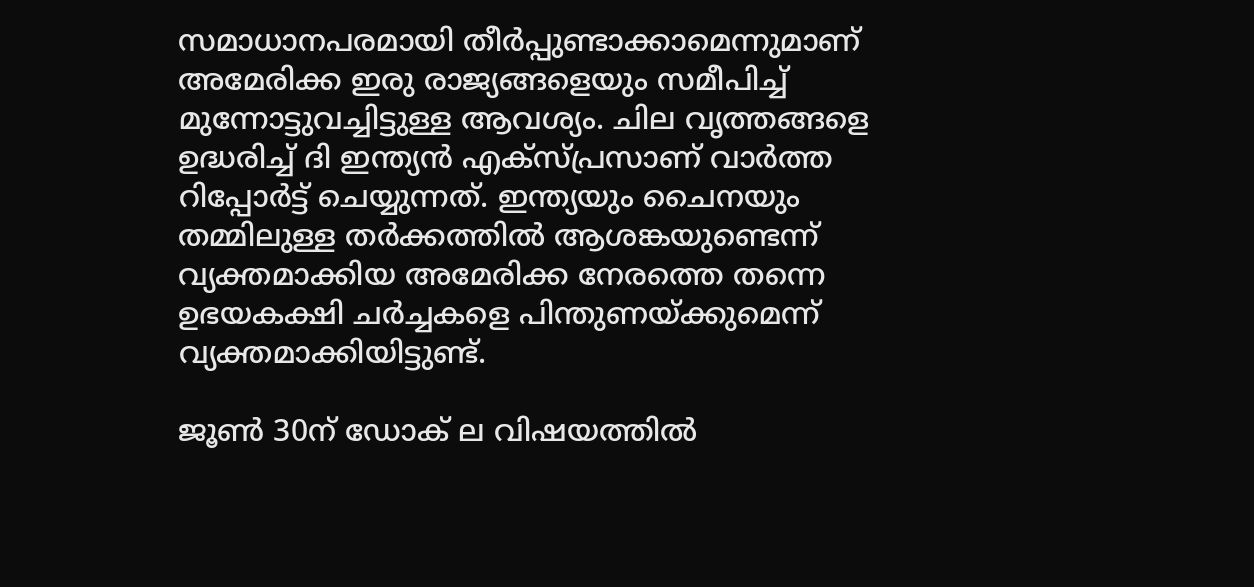സമാധാനപരമായി തീര്‍പ്പുണ്ടാക്കാമെന്നുമാണ് അമേരിക്ക ഇരു രാജ്യങ്ങളെയും സമീപിച്ച് മുന്നോട്ടുവച്ചിട്ടുള്ള ആവശ്യം. ചില വൃത്തങ്ങളെ ഉദ്ധരിച്ച് ദി ഇന്ത്യന്‍ എക്സ്പ്രസാണ് വാര്‍ത്ത റിപ്പോര്‍ട്ട് ചെയ്യുന്നത്. ഇന്ത്യയും ചൈനയും തമ്മിലുള്ള തര്‍ക്കത്തില്‍ ആശങ്കയുണ്ടെന്ന് വ്യക്തമാക്കിയ അമേരിക്ക നേരത്തെ തന്നെ ഉഭയകക്ഷി ചര്‍ച്ചകളെ പിന്തുണയ്ക്കുമെന്ന് വ്യക്തമാക്കിയിട്ടുണ്ട്.

ജൂണ്‍ 30ന് ഡോക് ല വിഷയത്തില്‍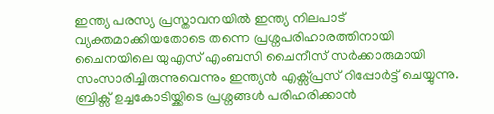ഇന്ത്യ പരസ്യ പ്രസ്താവനയില്‍ ഇന്ത്യ നിലപാട് വ്യക്തമാക്കിയതോടെ തന്നെ പ്രശ്നപരിഹാരത്തിനായി ചൈനയിലെ യുഎസ് എംബസി ചൈനീസ് സര്‍ക്കാരുമായി സംസാരിച്ചിരുന്നുവെന്നും ഇന്ത്യന്‍ എക്സ്പ്രസ് റിപ്പോര്‍ട്ട് ചെയ്യുന്നു. ബ്രിക്സ് ഉച്ചകോടിയ്ക്കിടെ പ്രശ്നങ്ങള്‍ പരിഹരിക്കാന്‍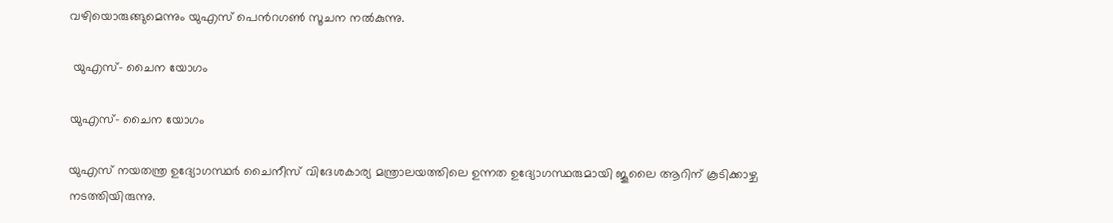വഴിയൊരുങ്ങുമെന്നും യുഎസ് പെന്‍റഗണ്‍ സൂചന നല്‍കുന്നു.

 യുഎസ്- ചൈന യോഗം

യുഎസ്- ചൈന യോഗം

യുഎസ് നയതന്ത്ര ഉദ്യോഗസ്ഥര്‍ ചൈനീസ് വിദേശകാര്യ മന്ത്രാലയത്തിലെ ഉന്നത ഉദ്യോഗസ്ഥരുമായി ജൂലൈ ആറിന് കൂടിക്കാഴ്ച നടത്തിയിരുന്നു.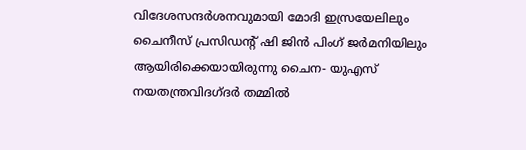വിദേശസന്ദര്‍ശനവുമായി മോദി ഇസ്രയേലിലും ചൈനീസ് പ്രസിഡന്‍റ് ഷി ജിന്‍ പിംഗ് ജര്‍മനിയിലും ആയിരിക്കെയായിരുന്നു ചൈന- യുഎസ് നയതന്ത്രവിദഗ്ദര്‍ തമ്മില്‍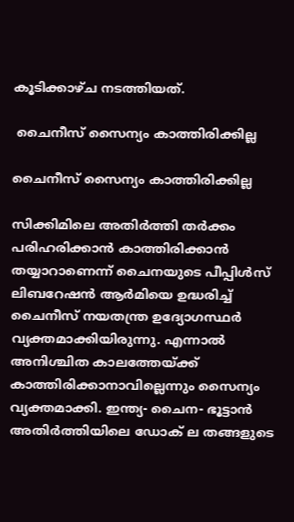കൂടിക്കാഴ്ച നടത്തിയത്.

 ചൈനീസ് സൈന്യം കാത്തിരിക്കില്ല

ചൈനീസ് സൈന്യം കാത്തിരിക്കില്ല

സിക്കിമിലെ അതിര്‍ത്തി തര്‍ക്കം പരിഹരിക്കാന്‍ കാത്തിരിക്കാന്‍ തയ്യാറാണെന്ന് ചൈനയുടെ പീപ്പിള്‍സ് ലിബറേഷന്‍ ആര്‍മിയെ ഉദ്ധരിച്ച് ചൈനീസ് നയതന്ത്ര ഉദ്യോഗസ്ഥര്‍ വ്യക്തമാക്കിയിരുന്നു. എന്നാല്‍ അനിശ്ചിത കാലത്തേയ്ക്ക് കാത്തിരിക്കാനാവില്ലെന്നും സൈന്യം വ്യക്തമാക്കി. ഇന്ത്യ- ചൈന- ഭൂട്ടാന്‍ അതിര്‍ത്തിയിലെ ഡോക് ല തങ്ങളുടെ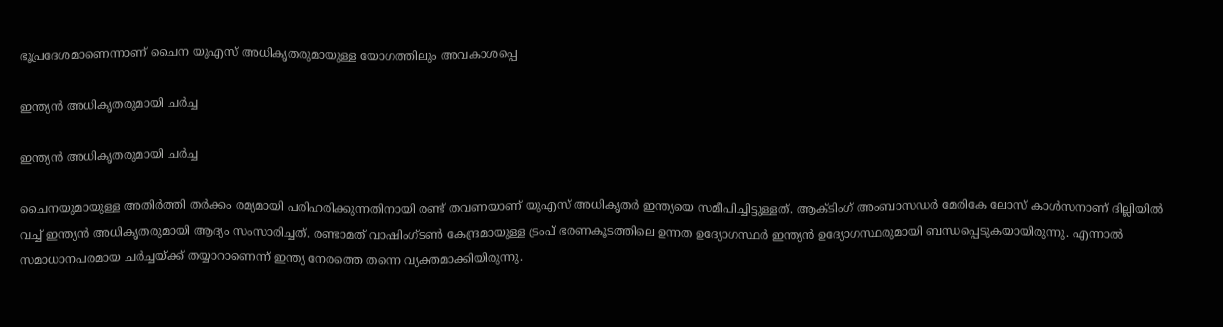ഭൂപ്രദേശമാണെന്നാണ് ചൈന യുഎസ് അധികൃതരുമായുള്ള യോഗത്തിലും അവകാശപ്പെ

ഇന്ത്യന്‍ അധികൃതരുമായി ചര്‍ച്ച

ഇന്ത്യന്‍ അധികൃതരുമായി ചര്‍ച്ച

ചൈനയുമായുള്ള അതിര്‍ത്തി തര്‍ക്കം രമ്യമായി പരിഹരിക്കുന്നതിനായി രണ്ട് തവണയാണ് യുഎസ് അധികൃതര്‍ ഇന്ത്യയെ സമീപിച്ചിട്ടുള്ളത്. ആക്ടിംഗ് അംബാസഡര്‍ മേരികേ ലോസ് കാള്‍സനാണ് ദില്ലിയില്‍ വച്ച് ഇന്ത്യന്‍ അധികൃതരുമായി ആദ്യം സംസാരിച്ചത്. രണ്ടാമത് വാഷിംഗ്ടണ്‍ കേന്ദ്രമായുള്ള ട്രംപ് ഭരണകൂടത്തിലെ ഉന്നത ഉദ്യോഗസ്ഥര്‍ ഇന്ത്യന്‍ ഉദ്യോഗസ്ഥരുമായി ബന്ധപ്പെടുകയായിരുന്നു. എന്നാല്‍ സമാധാനപരമായ ചര്‍ച്ചയ്ക്ക് തയ്യാറാണെന്ന് ഇന്ത്യ നേരത്തെ തന്നെ വ്യക്തമാക്കിയിരുന്നു.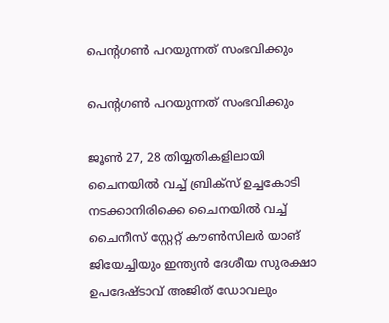പെന്‍റഗണ്‍ പറയുന്നത് സംഭവിക്കും

പെന്‍റഗണ്‍ പറയുന്നത് സംഭവിക്കും

ജൂണ്‍ 27, 28 തിയ്യതികളിലായി ചൈനയില്‍ വച്ച് ബ്രിക്സ് ഉച്ചകോടി നടക്കാനിരിക്കെ ചൈനയില്‍ വച്ച് ചൈനീസ് സ്റ്റേറ്റ് കൗണ്‍സിലര്‍ യാങ് ജിയേച്ചിയും ഇന്ത്യന്‍ ദേശീയ സുരക്ഷാ ഉപദേഷ്ടാവ് അജിത് ഡോവലും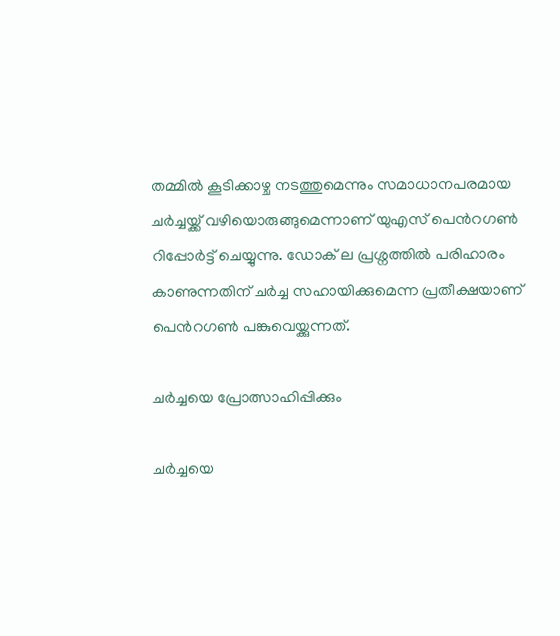തമ്മില്‍ കൂടിക്കാഴ്ച നടത്തുമെന്നും സമാധാനപരമായ ചര്‍ച്ചയ്ക്ക് വഴിയൊരുങ്ങുമെന്നാണ് യുഎസ് പെന്‍റഗണ്‍ റിപ്പോര്‍ട്ട് ചെയ്യുന്നു. ഡോക് ല പ്രശ്നത്തില്‍ പരിഹാരം കാണുന്നതിന് ചര്‍ച്ച സഹായിക്കുമെന്ന പ്രതീക്ഷയാണ് പെന്‍റഗണ്‍ പങ്കുവെയ്ക്കുന്നത്.

ചര്‍ച്ചയെ പ്രോത്സാഹിപ്പിക്കും

ചര്‍ച്ചയെ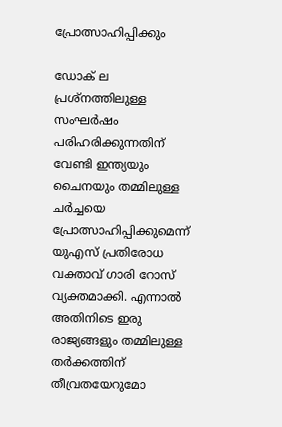പ്രോത്സാഹിപ്പിക്കും

ഡോക് ല പ്രശ്നത്തിലുള്ള സംഘര്‍ഷം പരിഹരിക്കുന്നതിന് വേണ്ടി ഇന്ത്യയും ചൈനയും തമ്മിലുള്ള ചര്‍ച്ചയെ പ്രോത്സാഹിപ്പിക്കുമെന്ന് യുഎസ് പ്രതിരോധ വക്താവ് ഗാരി റോസ് വ്യക്തമാക്കി. എന്നാല്‍ അതിനിടെ ഇരു രാജ്യങ്ങളും തമ്മിലുള്ള തര്‍ക്കത്തിന് തീവ്രതയേറുമോ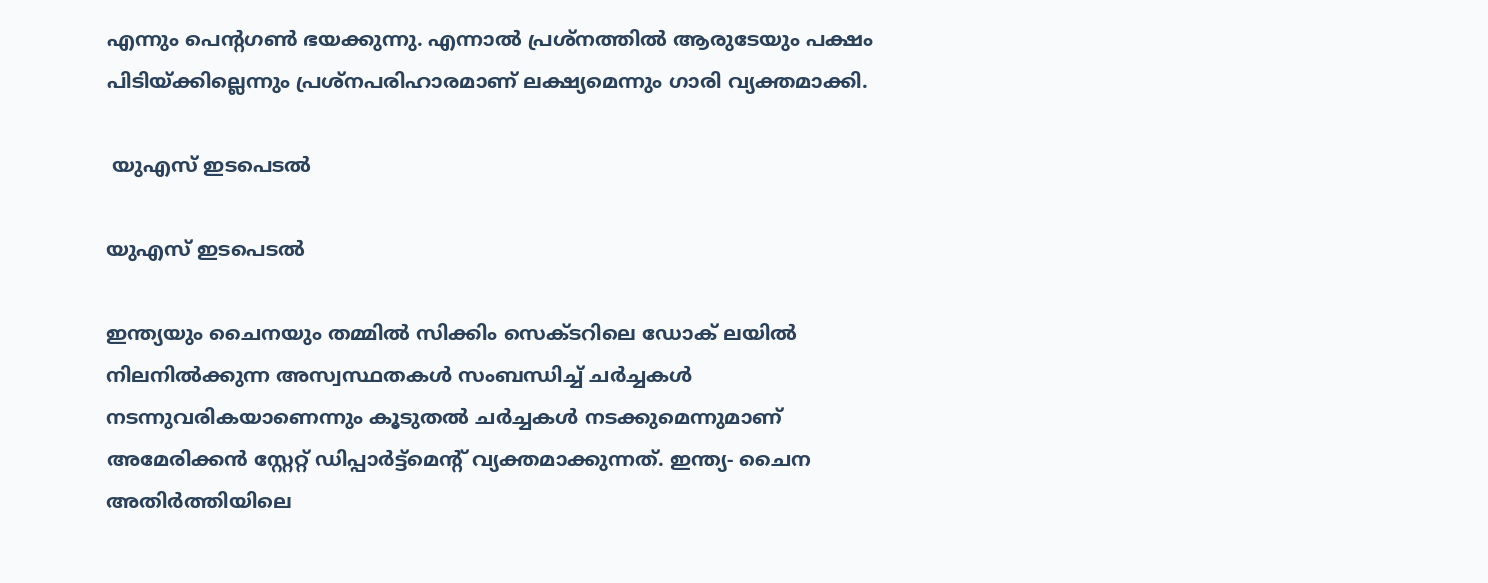എന്നും പെന്‍റഗണ്‍ ഭയക്കുന്നു. എന്നാല്‍ പ്രശ്നത്തില്‍ ആരുടേയും പക്ഷം പിടിയ്ക്കില്ലെന്നും പ്രശ്നപരിഹാരമാണ് ലക്ഷ്യമെന്നും ഗാരി വ്യക്തമാക്കി.

 യുഎസ് ഇടപെടല്‍

യുഎസ് ഇടപെടല്‍

ഇന്ത്യയും ചൈനയും തമ്മില്‍ സിക്കിം സെക്ടറിലെ ഡോക് ലയില്‍ നിലനില്‍ക്കുന്ന അസ്വസ്ഥതകള്‍ സംബന്ധിച്ച് ചര്‍ച്ചകള്‍ നടന്നുവരികയാണെന്നും കൂടുതല്‍ ചര്‍ച്ചകള്‍ നടക്കുമെന്നുമാണ് അമേരിക്കന്‍ സ്റ്റേറ്റ് ഡിപ്പാര്‍ട്ട്മെന്‍റ് വ്യക്തമാക്കുന്നത്. ഇന്ത്യ- ചൈന അതിര്‍ത്തിയിലെ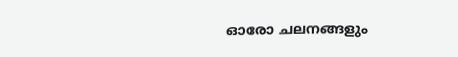ഓരോ ചലനങ്ങളും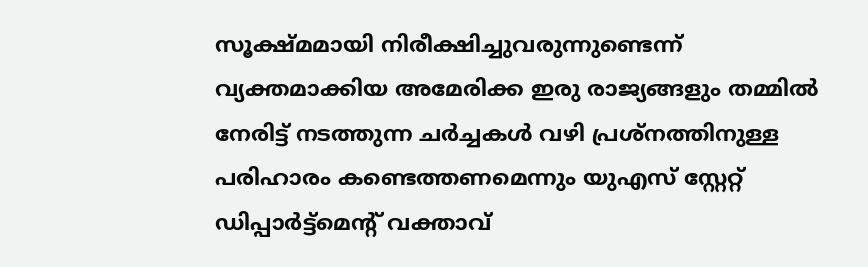സൂക്ഷ്മമായി നിരീക്ഷിച്ചുവരുന്നുണ്ടെന്ന് വ്യക്തമാക്കിയ അമേരിക്ക ഇരു രാജ്യങ്ങളും തമ്മില്‍ നേരിട്ട് നടത്തുന്ന ചര്‍ച്ചകള്‍ വഴി പ്രശ്നത്തിനുള്ള പരിഹാരം കണ്ടെത്തണമെന്നും യുഎസ് സ്റ്റേറ്റ് ഡിപ്പാര്‍ട്ട്മെന്‍റ് വക്താവ്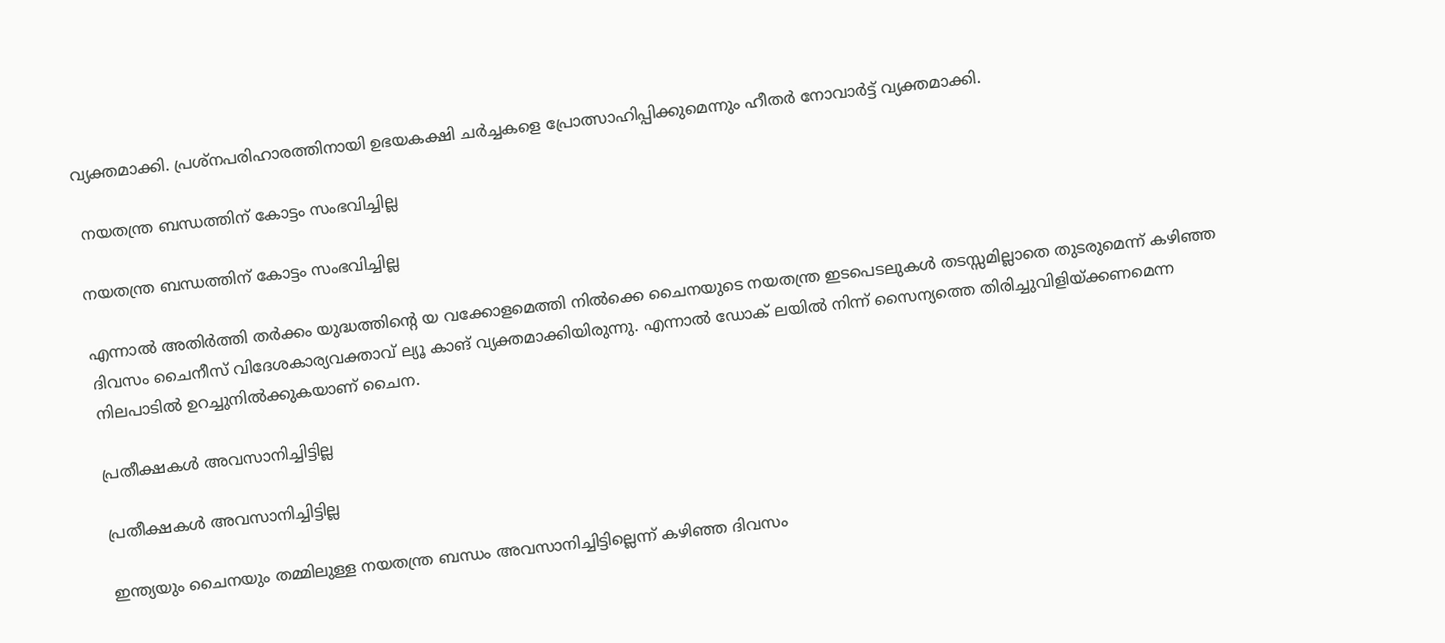വ്യക്തമാക്കി. പ്രശ്നപരിഹാരത്തിനായി ഉഭയകക്ഷി ചര്‍ച്ചകളെ പ്രോത്സാഹിപ്പിക്കുമെന്നും ഹീതര്‍ നോവാര്‍ട്ട് വ്യക്തമാക്കി.

 നയതന്ത്ര ബന്ധത്തിന് കോട്ടം സംഭവിച്ചില്ല

നയതന്ത്ര ബന്ധത്തിന് കോട്ടം സംഭവിച്ചില്ല

എന്നാല്‍ അതിര്‍ത്തി തര്‍ക്കം യുദ്ധത്തിന്‍റെ യ വക്കോളമെത്തി നില്‍ക്കെ ചൈനയുടെ നയതന്ത്ര ഇടപെടലുകള്‍ തടസ്സമില്ലാതെ തുടരുമെന്ന് കഴിഞ്ഞ ദിവസം ചൈനീസ് വിദേശകാര്യവക്താവ് ല്യൂ കാങ് വ്യക്തമാക്കിയിരുന്നു. എന്നാല്‍ ഡോക് ലയില്‍ നിന്ന് സൈന്യത്തെ തിരിച്ചുവിളിയ്ക്കണമെന്ന നിലപാടില്‍ ഉറച്ചുനില്‍ക്കുകയാണ് ചൈന.

പ്രതീക്ഷകള്‍ അവസാനിച്ചിട്ടില്ല

പ്രതീക്ഷകള്‍ അവസാനിച്ചിട്ടില്ല

ഇന്ത്യയും ചൈനയും തമ്മിലുള്ള നയതന്ത്ര ബന്ധം അവസാനിച്ചിട്ടില്ലെന്ന് കഴിഞ്ഞ ദിവസം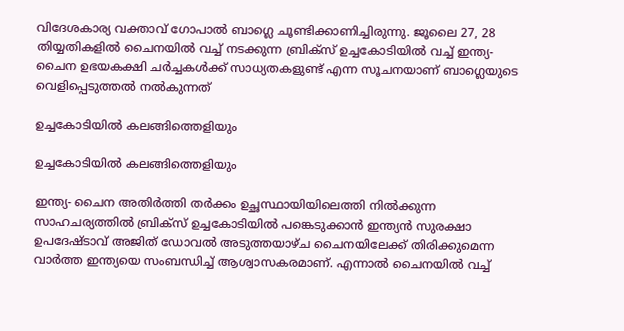വിദേശകാര്യ വക്താവ് ഗോപാല്‍ ബാഗ്ലെ ചൂണ്ടിക്കാണിച്ചിരുന്നു. ജൂലൈ 27, 28 തിയ്യതികളില്‍ ചൈനയില്‍ വച്ച് നടക്കുന്ന ബ്രിക്സ് ഉച്ചകോടിയില്‍ വച്ച് ഇന്ത്യ- ചൈന ഉഭയകക്ഷി ചര്‍ച്ചകള്‍ക്ക് സാധ്യതകളുണ്ട് എന്ന സൂചനയാണ് ബാഗ്ലെയുടെ വെളിപ്പെടുത്തല്‍ നല്‍കുന്നത്

ഉച്ചകോടിയില്‍ കലങ്ങിത്തെളിയും

ഉച്ചകോടിയില്‍ കലങ്ങിത്തെളിയും

ഇന്ത്യ- ചൈന അതിര്‍ത്തി തര്‍ക്കം ഉച്ഛസ്ഥായിയിലെത്തി നില്‍ക്കുന്ന സാഹചര്യത്തില്‍ ബ്രിക്‌സ് ഉച്ചകോടിയില്‍ പങ്കെടുക്കാന്‍ ഇന്ത്യന്‍ സുരക്ഷാ ഉപദേഷ്ടാവ് അജിത് ഡോവല്‍ അടുത്തയാഴ്ച ചൈനയിലേക്ക് തിരിക്കുമെന്ന വാര്‍ത്ത ഇന്ത്യയെ സംബന്ധിച്ച് ആശ്വാസകരമാണ്. എന്നാല്‍ ചൈനയില്‍ വച്ച്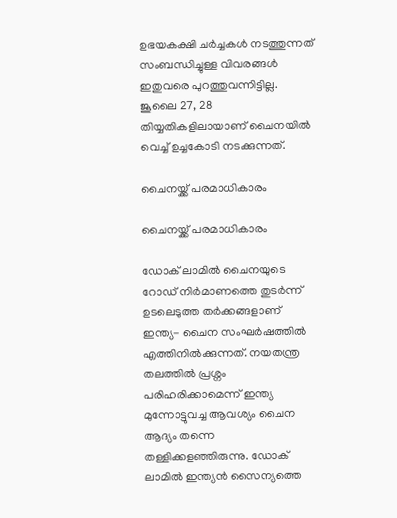ഉഭയകക്ഷി ചര്‍ച്ചകള്‍ നടത്തുന്നത് സംബന്ധിച്ചുള്ള വിവരങ്ങള്‍ ഇതുവരെ പുറത്തുവന്നിട്ടില്ല. ജൂലൈ 27, 28 തിയ്യതികളിലായാണ് ചൈനയില്‍ വെച്ച് ഉച്ചകോടി നടക്കുന്നത്.

ചൈനയ്ക്ക് പരമാധികാരം

ചൈനയ്ക്ക് പരമാധികാരം

ഡോക് ലാമില്‍ ചൈനയുടെ റോഡ് നിര്‍മാണത്തെ തുടര്‍ന്ന് ഉടലെടുത്ത തര്‍ക്കങ്ങളാണ് ഇന്ത്യ- ചൈന സംഘര്‍ഷത്തില്‍ എത്തിനില്‍ക്കുന്നത്. നയതന്ത്ര തലത്തില്‍ പ്രശ്നം പരിഹരിക്കാമെന്ന് ഇന്ത്യ മുന്നോട്ടുവച്ച ആവശ്യം ചൈന ആദ്യം തന്നെ തള്ളിക്കളഞ്ഞിരുന്നു. ഡോക് ലാമില്‍ ഇന്ത്യന്‍ സൈന്യത്തെ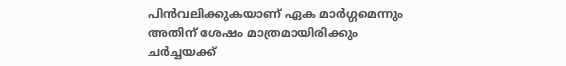പിന്‍വലിക്കുകയാണ് ഏക മാര്‍ഗ്ഗമെന്നും അതിന് ശേഷം മാത്രമായിരിക്കും ചര്‍ച്ചയക്ക്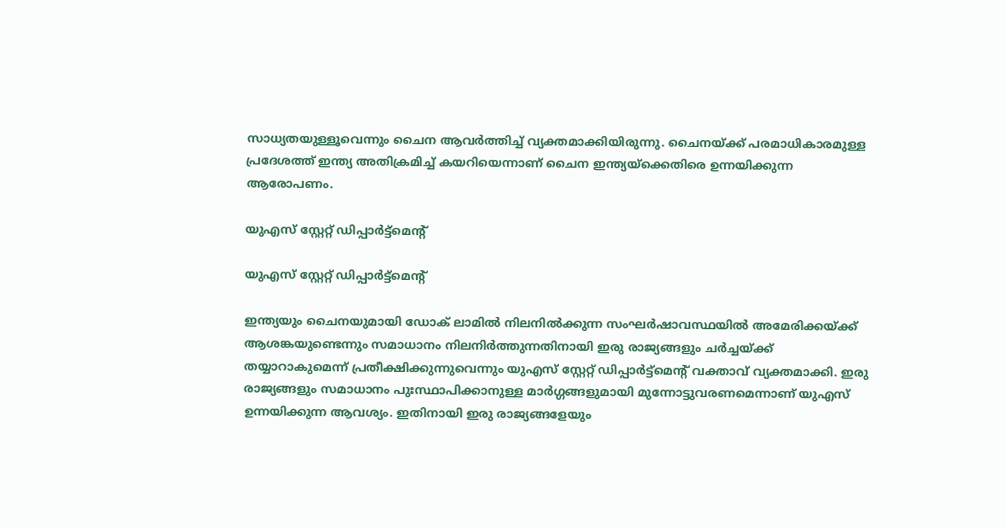സാധ്യതയുള്ളൂവെന്നും ചൈന ആവര്‍ത്തിച്ച് വ്യക്തമാക്കിയിരുന്നു. ചൈനയ്ക്ക് പരമാധികാരമുള്ള പ്രദേശത്ത് ഇന്ത്യ അതിക്രമിച്ച് കയറിയെന്നാണ് ചൈന ഇന്ത്യയ്ക്കെതിരെ ഉന്നയിക്കുന്ന ആരോപണം.

യുഎസ് സ്റ്റേറ്റ് ഡിപ്പാര്‍ട്ട്മെന്‍റ്

യുഎസ് സ്റ്റേറ്റ് ഡിപ്പാര്‍ട്ട്മെന്‍റ്

ഇന്ത്യയും ചൈനയുമായി ഡോക് ലാമില്‍ നിലനില്‍ക്കുന്ന സംഘര്‍ഷാവസ്ഥയില്‍ അമേരിക്കയ്ക്ക് ആശങ്കയുണ്ടെന്നും സമാധാനം നിലനിര്‍ത്തുന്നതിനായി ഇരു രാജ്യങ്ങളും ചര്‍ച്ചയ്ക്ക് തയ്യാറാകുമെന്ന് പ്രതീക്ഷിക്കുന്നുവെന്നും യുഎസ് സ്റ്റേറ്റ് ഡിപ്പാര്‍ട്ട്മെന്‍റ് വക്താവ് വ്യക്തമാക്കി. ഇരു രാജ്യങ്ങളും സമാധാനം പുഃസ്ഥാപിക്കാനുള്ള മാര്‍ഗ്ഗങ്ങളുമായി മുന്നോട്ടുവരണമെന്നാണ് യുഎസ് ഉന്നയിക്കുന്ന ആവശ്യം. ഇതിനായി ഇരു രാജ്യങ്ങളേയും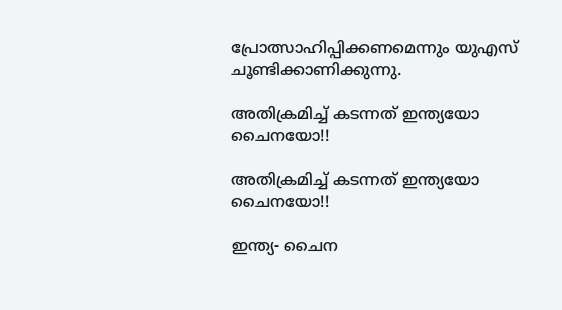പ്രോത്സാഹിപ്പിക്കണമെന്നും യുഎസ് ചൂണ്ടിക്കാണിക്കുന്നു.

അതിക്രമിച്ച് കടന്നത് ഇന്ത്യയോ ചൈനയോ!!

അതിക്രമിച്ച് കടന്നത് ഇന്ത്യയോ ചൈനയോ!!

ഇന്ത്യ- ചൈന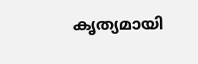കൃത്യമായി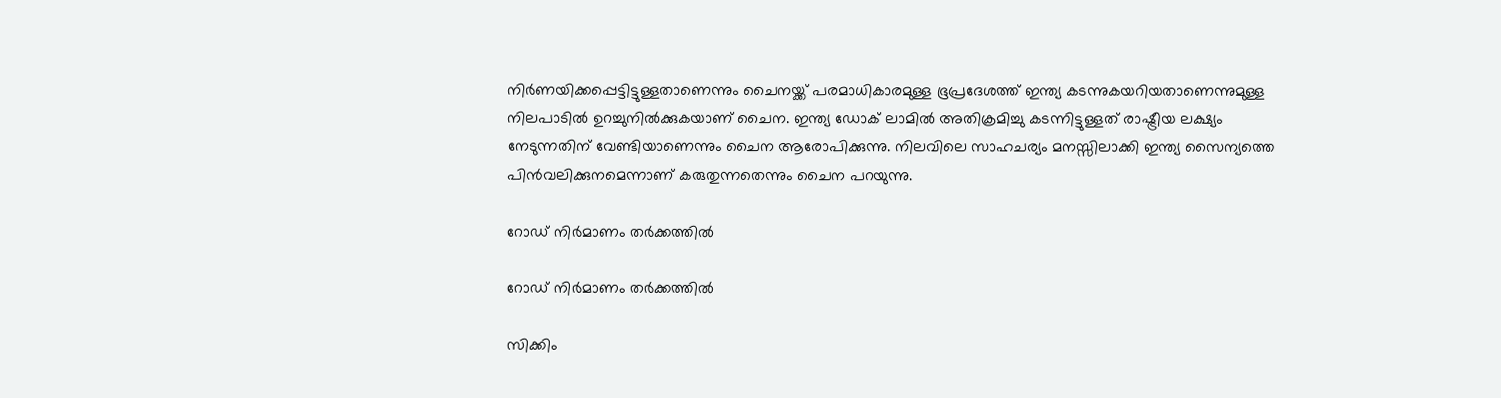നിര്‍ണയിക്കപ്പെട്ടിട്ടുള്ളതാണെന്നും ചൈനയ്ക്ക് പരമാധികാരമുള്ള ഭൂപ്രദേശത്ത് ഇന്ത്യ കടന്നുകയറിയതാണെന്നുമുള്ള നിലപാടില്‍ ഉറച്ചുനില്‍ക്കുകയാണ് ചൈന. ഇന്ത്യ ഡോക് ലാമില്‍ അതിക്രമിച്ചു കടന്നിട്ടുള്ളത് രാഷ്ട്രീയ ലക്ഷ്യം നേടുന്നതിന് വേണ്ടിയാണെന്നും ചൈന ആരോപിക്കുന്നു. നിലവിലെ സാഹചര്യം മനസ്സിലാക്കി ഇന്ത്യ സൈന്യത്തെ പിന്‍വലിക്കുനമെന്നാണ് കരുതുന്നതെന്നും ചൈന പറയുന്നു.

റോഡ് നിര്‍മാണം തര്‍ക്കത്തില്‍

റോഡ് നിര്‍മാണം തര്‍ക്കത്തില്‍

സിക്കിം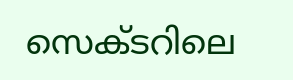സെക്ടറിലെ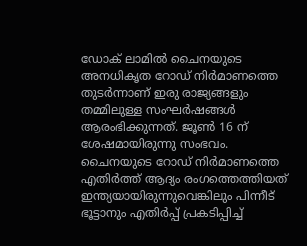ഡോക് ലാമില്‍ ചൈനയുടെ അനധികൃത റോഡ് നിര്‍മാണത്തെ തുടര്‍ന്നാണ് ഇരു രാജ്യങ്ങളും തമ്മിലുള്ള സംഘര്‍ഷങ്ങള്‍ ആരംഭിക്കുന്നത്. ജൂണ്‍ 16 ന് ശേഷമായിരുന്നു സംഭവം. ചൈനയുടെ റോഡ് നിര്‍മാണത്തെ എതിര്‍ത്ത് ആദ്യം രംഗത്തെത്തിയത് ഇന്ത്യയായിരുന്നുവെങ്കിലും പിന്നീട് ഭൂട്ടാനും എതിര്‍പ്പ് പ്രകടിപ്പിച്ച്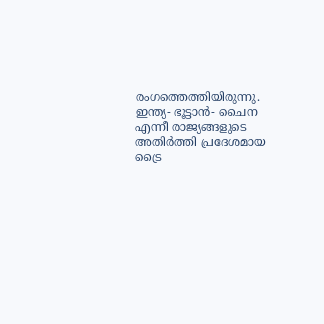രംഗത്തെത്തിയിരുന്നു. ഇന്ത്യ- ഭൂട്ടാന്‍- ചൈന എന്നീ രാജ്യങ്ങളുടെ അതിര്‍ത്തി പ്രദേശമായ ട്രൈ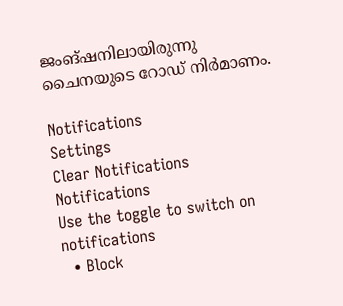ജംങ്ഷനിലായിരുന്നു ചൈനയുടെ റോഡ് നിര്‍മാണം.

Notifications
Settings
Clear Notifications
Notifications
Use the toggle to switch on notifications
  • Block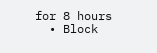for 8 hours
  • Block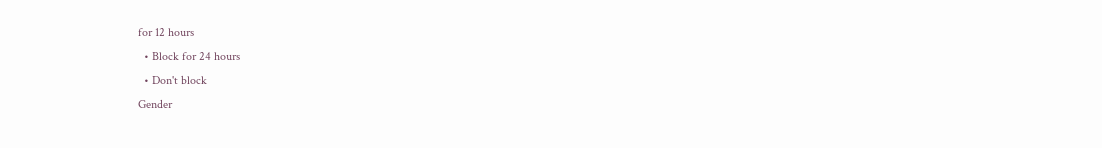for 12 hours
  • Block for 24 hours
  • Don't block
Gender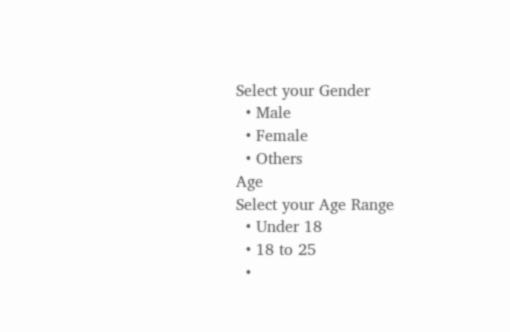Select your Gender
  • Male
  • Female
  • Others
Age
Select your Age Range
  • Under 18
  • 18 to 25
  •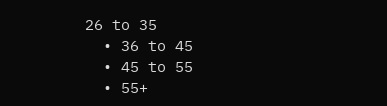26 to 35
  • 36 to 45
  • 45 to 55
  • 55+